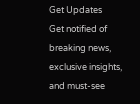Get Updates
Get notified of breaking news, exclusive insights, and must-see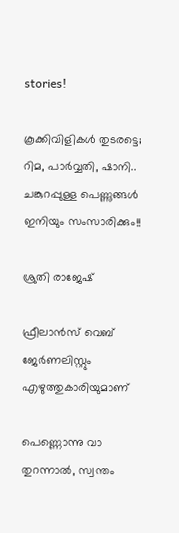stories!

കൂക്കിവിളികള്‍ തുടരട്ടെ; റിമ, പാർവ്വതി, ഷാനി.. ചങ്കുറപ്പുള്ള പെണ്ണുങ്ങള്‍ ഇനിയും സംസാരിക്കും!!

ശ്രുതി രാജേഷ്

ഫ്രീലാൻസ് വെബ് ജേർണലിസ്റ്റും എഴുത്തുകാരിയുമാണ്

പെണ്ണൊന്നു വാ തുറന്നാല്‍, സ്വന്തം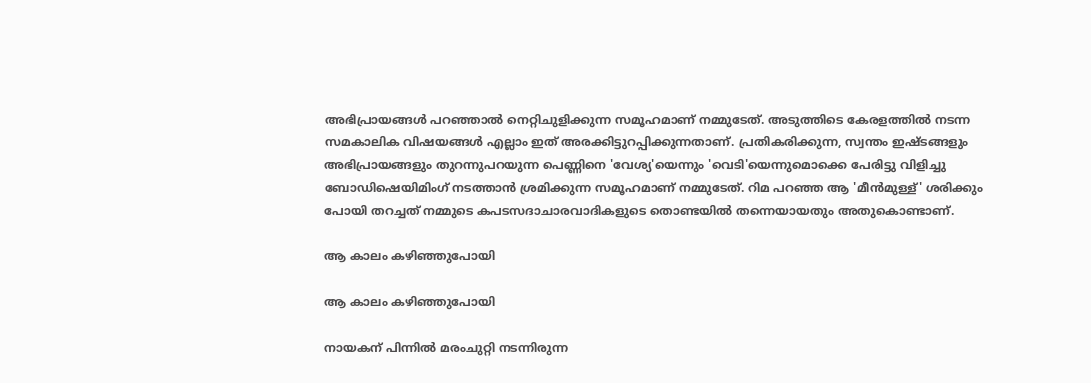അഭിപ്രായങ്ങള്‍ പറഞ്ഞാല്‍ നെറ്റിചുളിക്കുന്ന സമൂഹമാണ് നമ്മുടേത്‌. അടുത്തിടെ കേരളത്തില്‍ നടന്ന സമകാലിക വിഷയങ്ങള്‍ എല്ലാം ഇത് അരക്കിട്ടുറപ്പിക്കുന്നതാണ്. പ്രതികരിക്കുന്ന, സ്വന്തം ഇഷ്ടങ്ങളും അഭിപ്രായങ്ങളും തുറന്നുപറയുന്ന പെണ്ണിനെ 'വേശ്യ'യെന്നും 'വെടി'യെന്നുമൊക്കെ പേരിട്ടു വിളിച്ചു ബോഡിഷെയിമിംഗ് നടത്താന്‍ ശ്രമിക്കുന്ന സമൂഹമാണ് നമ്മുടേത്‌. റിമ പറഞ്ഞ ആ 'മീന്‍മുള്ള്' ശരിക്കും പോയി തറച്ചത് നമ്മുടെ കപടസദാചാരവാദികളുടെ തൊണ്ടയില്‍ തന്നെയായതും അതുകൊണ്ടാണ്.

ആ കാലം കഴിഞ്ഞുപോയി

ആ കാലം കഴിഞ്ഞുപോയി

നായകന് പിന്നില്‍ മരംചുറ്റി നടന്നിരുന്ന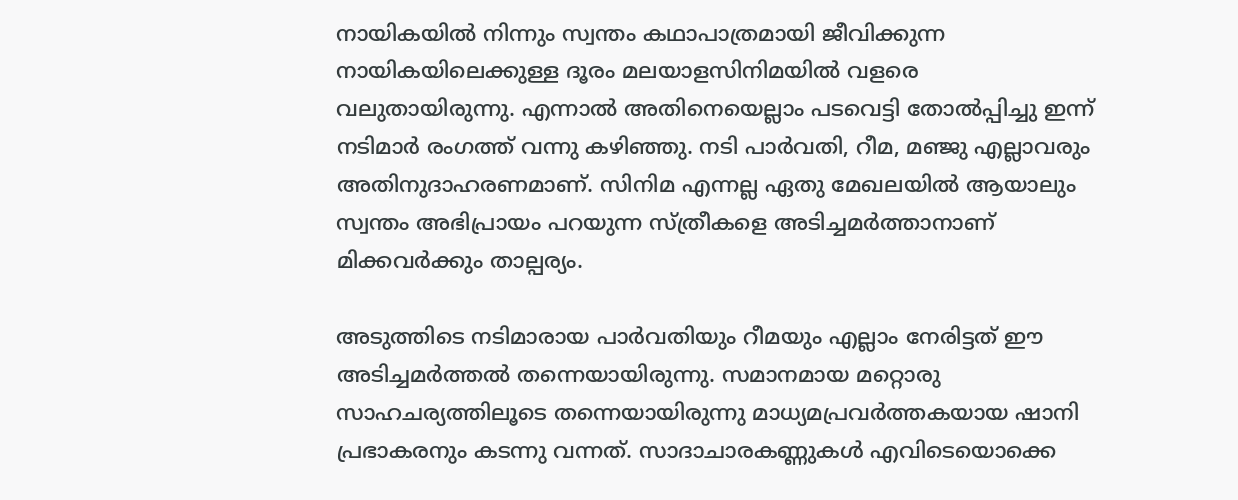നായികയില്‍ നിന്നും സ്വന്തം കഥാപാത്രമായി ജീവിക്കുന്ന നായികയിലെക്കുള്ള ദൂരം മലയാളസിനിമയില്‍ വളരെ വലുതായിരുന്നു. എന്നാല്‍ അതിനെയെല്ലാം പടവെട്ടി തോല്‍പ്പിച്ചു ഇന്ന് നടിമാര്‍ രംഗത്ത് വന്നു കഴിഞ്ഞു. നടി പാര്‍വതി, റീമ, മഞ്ജു എല്ലാവരും അതിനുദാഹരണമാണ്. സിനിമ എന്നല്ല ഏതു മേഖലയില്‍ ആയാലും സ്വന്തം അഭിപ്രായം പറയുന്ന സ്ത്രീകളെ അടിച്ചമര്‍ത്താനാണ് മിക്കവര്‍ക്കും താല്പര്യം.

അടുത്തിടെ നടിമാരായ പാര്‍വതിയും റീമയും എല്ലാം നേരിട്ടത് ഈ അടിച്ചമര്‍ത്തല്‍ തന്നെയായിരുന്നു. സമാനമായ മറ്റൊരു സാഹചര്യത്തിലൂടെ തന്നെയായിരുന്നു മാധ്യമപ്രവര്‍ത്തകയായ ഷാനി പ്രഭാകരനും കടന്നു വന്നത്. സാദാചാരകണ്ണുകള്‍ എവിടെയൊക്കെ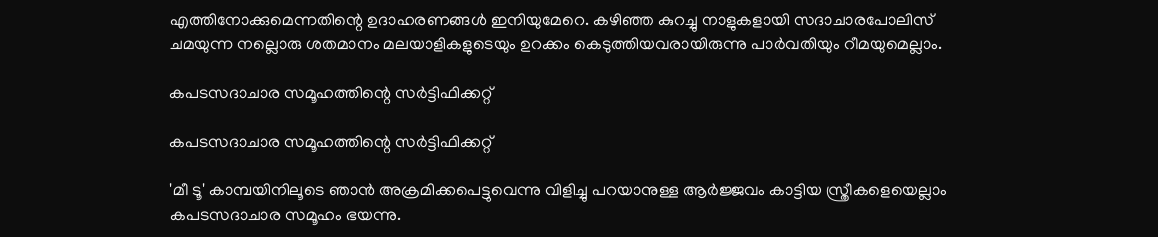എത്തിനോക്കുമെന്നതിന്റെ ഉദാഹരണങ്ങള്‍ ഇനിയുമേറെ. കഴിഞ്ഞ കുറച്ചു നാളുകളായി സദാചാരപോലിസ് ചമയുന്ന നല്ലൊരു ശതമാനം മലയാളികളുടെയും ഉറക്കം കെടുത്തിയവരായിരുന്നു പാര്‍വതിയും റീമയുമെല്ലാം.

കപടസദാചാര സമൂഹത്തിന്റെ സർട്ടിഫിക്കറ്റ്

കപടസദാചാര സമൂഹത്തിന്റെ സർട്ടിഫിക്കറ്റ്

'മീ ടൂ' കാമ്പയിനിലൂടെ ഞാന്‍ അക്രമിക്കപെട്ടുവെന്നു വിളിച്ചു പറയാനുള്ള ആര്‍ജ്ജവം കാട്ടിയ സ്ത്രീകളെയെല്ലാം കപടസദാചാര സമൂഹം ഭയന്നു.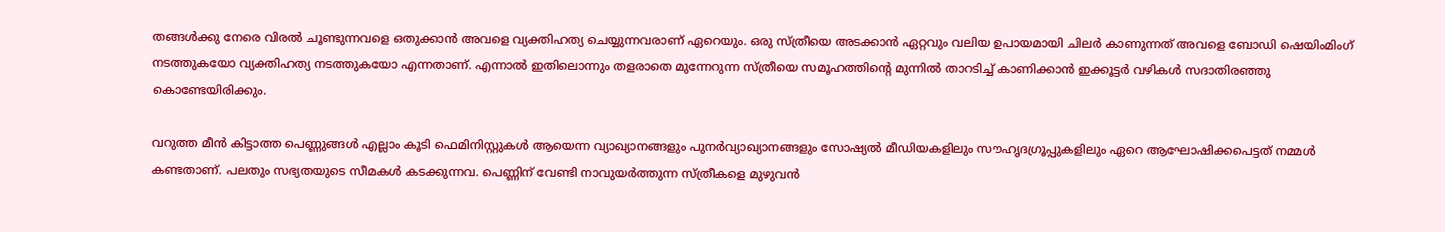തങ്ങള്‍ക്കു നേരെ വിരല്‍ ചൂണ്ടുന്നവളെ ഒതുക്കാന്‍ അവളെ വ്യക്തിഹത്യ ചെയ്യുന്നവരാണ് ഏറെയും. ഒരു സ്ത്രീയെ അടക്കാന്‍ ഏറ്റവും വലിയ ഉപായമായി ചിലര്‍ കാണുന്നത് അവളെ ബോഡി ഷെയിംമിംഗ് നടത്തുകയോ വ്യക്തിഹത്യ നടത്തുകയോ എന്നതാണ്. എന്നാല്‍ ഇതിലൊന്നും തളരാതെ മുന്നേറുന്ന സ്ത്രീയെ സമൂഹത്തിന്റെ മുന്നില്‍ താറടിച്ച് കാണിക്കാന്‍ ഇക്കൂട്ടര്‍ വഴികള്‍ സദാതിരഞ്ഞു കൊണ്ടേയിരിക്കും.

വറുത്ത മീന്‍ കിട്ടാത്ത പെണ്ണുങ്ങള്‍ എല്ലാം കൂടി ഫെമിനിസ്റ്റുകള്‍ ആയെന്ന വ്യാഖ്യാനങ്ങളും പുനര്‍വ്യാഖ്യാനങ്ങളും സോഷ്യല്‍ മീഡിയകളിലും സൗഹൃദഗ്രൂപ്പുകളിലും ഏറെ ആഘോഷിക്കപെട്ടത് നമ്മള്‍ കണ്ടതാണ്. പലതും സഭ്യതയുടെ സീമകള്‍ കടക്കുന്നവ. പെണ്ണിന് വേണ്ടി നാവുയര്‍ത്തുന്ന സ്ത്രീകളെ മുഴുവന്‍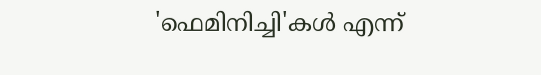'ഫെമിനിച്ചി'കള്‍ എന്ന്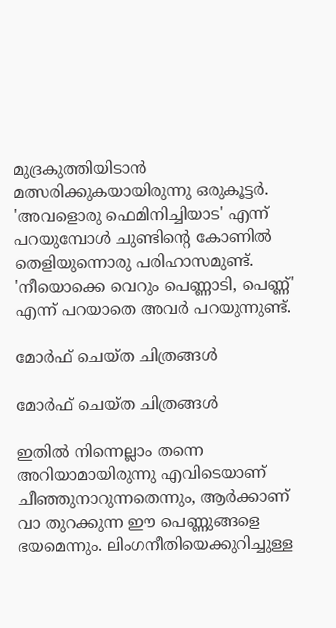മുദ്രകുത്തിയിടാന്‍ മത്സരിക്കുകയായിരുന്നു ഒരുകൂട്ടര്‍. 'അവളൊരു ഫെമിനിച്ചിയാട' എന്ന് പറയുമ്പോള്‍ ചുണ്ടിന്റെ കോണില്‍ തെളിയുന്നൊരു പരിഹാസമുണ്ട്. 'നീയൊക്കെ വെറും പെണ്ണാടി, പെണ്ണ്' എന്ന് പറയാതെ അവര്‍ പറയുന്നുണ്ട്.

മോര്‍ഫ് ചെയ്ത ചിത്രങ്ങള്‍

മോര്‍ഫ് ചെയ്ത ചിത്രങ്ങള്‍

ഇതില്‍ നിന്നെല്ലാം തന്നെ അറിയാമായിരുന്നു എവിടെയാണ് ചീഞ്ഞുനാറുന്നതെന്നും, ആര്‍ക്കാണ് വാ തുറക്കുന്ന ഈ പെണ്ണുങ്ങളെ ഭയമെന്നും. ലിംഗനീതിയെക്കുറിച്ചുള്ള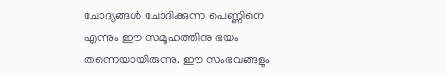ചോദ്യങ്ങള്‍ ചോദിക്കുന്ന പെണ്ണിനെ എന്നും ഈ സമൂഹത്തിനു ഭയം തന്നെയായിരുന്നു. ഈ സംഭവങ്ങളും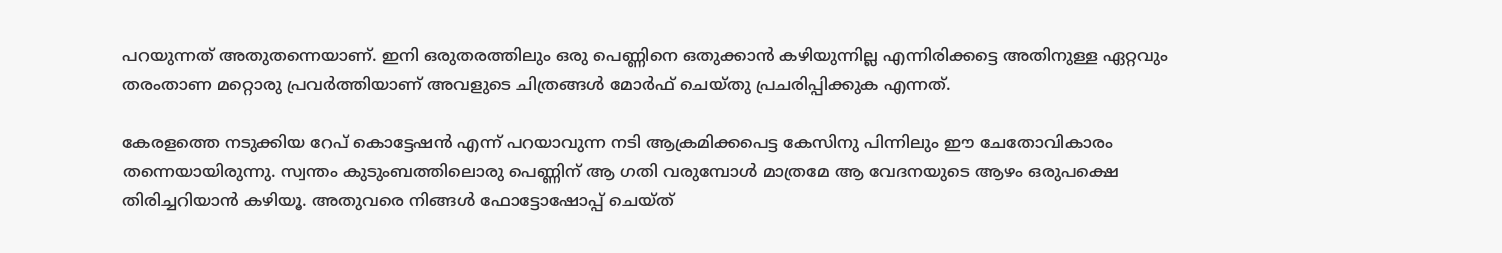പറയുന്നത് അതുതന്നെയാണ്. ഇനി ഒരുതരത്തിലും ഒരു പെണ്ണിനെ ഒതുക്കാന്‍ കഴിയുന്നില്ല എന്നിരിക്കട്ടെ അതിനുള്ള ഏറ്റവും തരംതാണ മറ്റൊരു പ്രവര്‍ത്തിയാണ് അവളുടെ ചിത്രങ്ങള്‍ മോര്‍ഫ് ചെയ്തു പ്രചരിപ്പിക്കുക എന്നത്.

കേരളത്തെ നടുക്കിയ റേപ് കൊട്ടേഷന്‍ എന്ന് പറയാവുന്ന നടി ആക്രമിക്കപെട്ട കേസിനു പിന്നിലും ഈ ചേതോവികാരം തന്നെയായിരുന്നു. സ്വന്തം കുടുംബത്തിലൊരു പെണ്ണിന് ആ ഗതി വരുമ്പോള്‍ മാത്രമേ ആ വേദനയുടെ ആഴം ഒരുപക്ഷെ തിരിച്ചറിയാന്‍ കഴിയൂ. അതുവരെ നിങ്ങള്‍ ഫോട്ടോഷോപ്പ് ചെയ്ത്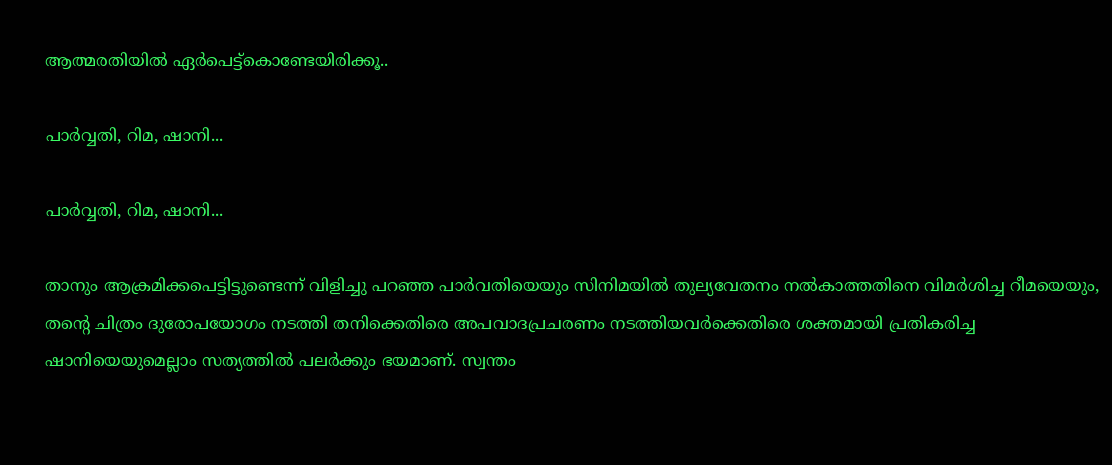ആത്മരതിയില്‍ ഏര്‍പെട്ട്കൊണ്ടേയിരിക്കൂ..

പാർവ്വതി, റിമ, ഷാനി...

പാർവ്വതി, റിമ, ഷാനി...

താനും ആക്രമിക്കപെട്ടിട്ടുണ്ടെന്ന് വിളിച്ചു പറഞ്ഞ പാര്‍വതിയെയും സിനിമയില്‍ തുല്യവേതനം നല്‍കാത്തതിനെ വിമര്‍ശിച്ച റീമയെയും, തന്റെ ചിത്രം ദുരോപയോഗം നടത്തി തനിക്കെതിരെ അപവാദപ്രചരണം നടത്തിയവര്‍ക്കെതിരെ ശക്തമായി പ്രതികരിച്ച ഷാനിയെയുമെല്ലാം സത്യത്തില്‍ പലര്‍ക്കും ഭയമാണ്. സ്വന്തം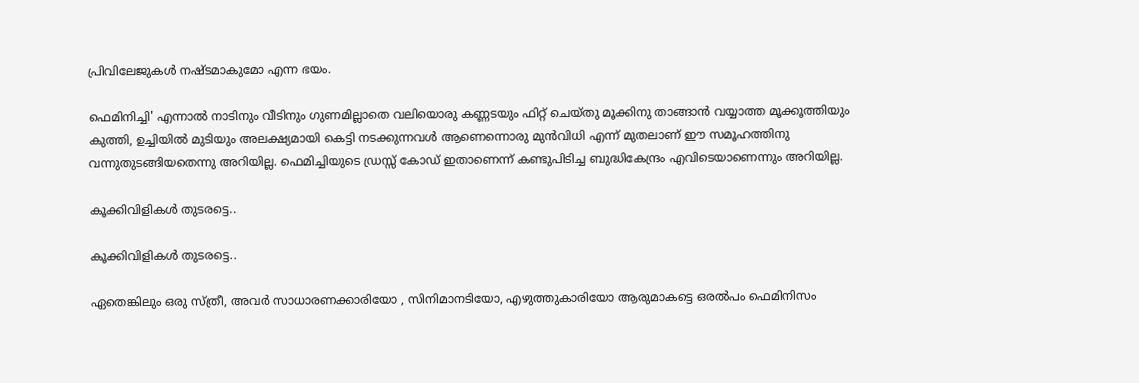പ്രിവിലേജുകള്‍ നഷ്ടമാകുമോ എന്ന ഭയം.

ഫെമിനിച്ചി' എന്നാല്‍ നാടിനും വീടിനും ഗുണമില്ലാതെ വലിയൊരു കണ്ണടയും ഫിറ്റ്‌ ചെയ്തു മൂക്കിനു താങ്ങാന്‍ വയ്യാത്ത മൂക്കൂത്തിയും കുത്തി, ഉച്ചിയില്‍ മുടിയും അലക്ഷ്യമായി കെട്ടി നടക്കുന്നവള്‍ ആണെന്നൊരു മുന്‍വിധി എന്ന് മുതലാണ്‌ ഈ സമൂഹത്തിനു വന്നുതുടങ്ങിയതെന്നു അറിയില്ല. ഫെമിച്ചിയുടെ ഡ്രസ്സ്‌ കോഡ് ഇതാണെന്ന് കണ്ടുപിടിച്ച ബുദ്ധികേന്ദ്രം എവിടെയാണെന്നും അറിയില്ല.

കൂക്കിവിളികള്‍ തുടരട്ടെ..

കൂക്കിവിളികള്‍ തുടരട്ടെ..

ഏതെങ്കിലും ഒരു സ്ത്രീ, അവര്‍ സാധാരണക്കാരിയോ , സിനിമാനടിയോ, എഴുത്തുകാരിയോ ആരുമാകട്ടെ ഒരല്‍പം ഫെമിനിസം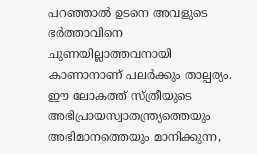പറഞ്ഞാല്‍ ഉടനെ അവളുടെ ഭര്‍ത്താവിനെ ചുണയില്ലാത്തവനായി കാണാനാണ് പലര്‍ക്കും താല്പര്യം. ഈ ലോകത്ത് സ്ത്രീയുടെ അഭിപ്രായസ്വാതന്ത്ര്യത്തെയും അഭിമാനത്തെയും മാനിക്കുന്ന,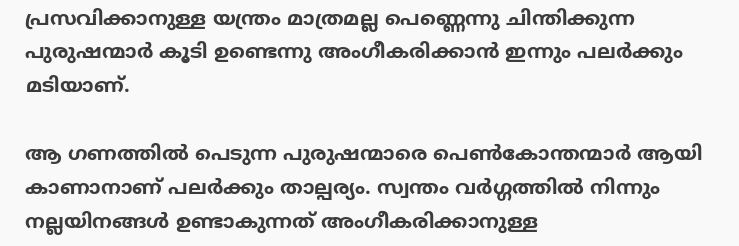പ്രസവിക്കാനുള്ള യന്ത്രം മാത്രമല്ല പെണ്ണെന്നു ചിന്തിക്കുന്ന പുരുഷന്മാര്‍ കൂടി ഉണ്ടെന്നു അംഗീകരിക്കാന്‍ ഇന്നും പലര്‍ക്കും മടിയാണ്.

ആ ഗണത്തില്‍ പെടുന്ന പുരുഷന്മാരെ പെണ്‍കോന്തന്മാര്‍ ആയി കാണാനാണ് പലര്‍ക്കും താല്പര്യം. സ്വന്തം വര്‍ഗ്ഗത്തില്‍ നിന്നും നല്ലയിനങ്ങള്‍ ഉണ്ടാകുന്നത് അംഗീകരിക്കാനുള്ള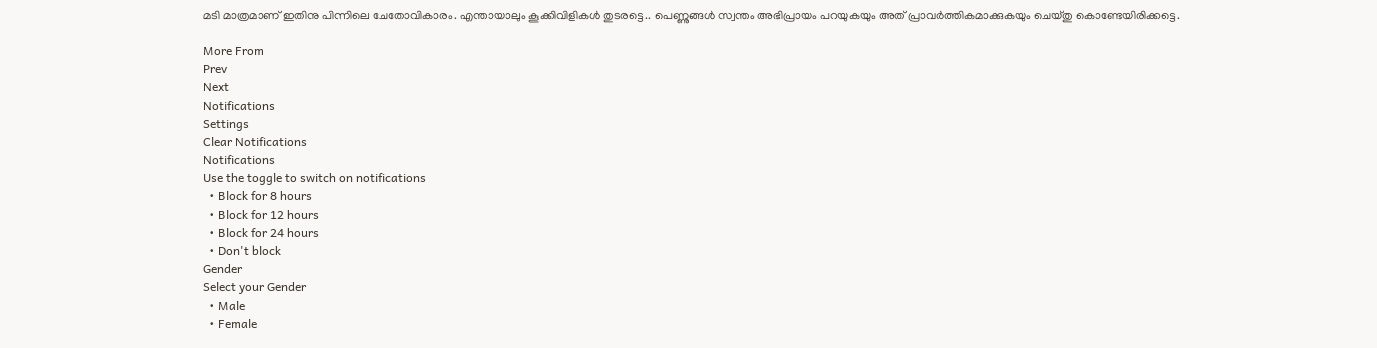മടി മാത്രമാണ് ഇതിനു പിന്നിലെ ചേതോവികാരം. എന്തായാലും കൂക്കിവിളികള്‍ തുടരട്ടെ.. പെണ്ണുങ്ങള്‍ സ്വന്തം അഭിപ്രായം പറയുകയും അത് പ്രാവര്‍ത്തികമാക്കുകയും ചെയ്തു കൊണ്ടേയിരിക്കട്ടെ.

More From
Prev
Next
Notifications
Settings
Clear Notifications
Notifications
Use the toggle to switch on notifications
  • Block for 8 hours
  • Block for 12 hours
  • Block for 24 hours
  • Don't block
Gender
Select your Gender
  • Male
  • Female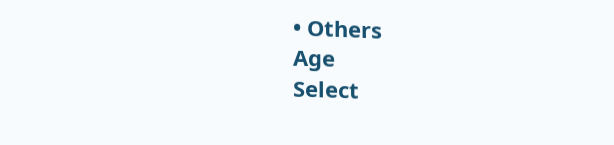• Others
Age
Select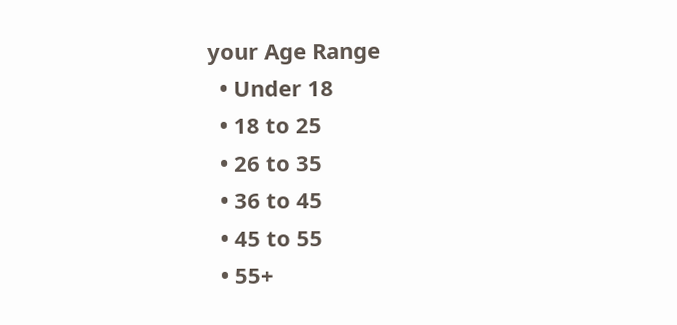your Age Range
  • Under 18
  • 18 to 25
  • 26 to 35
  • 36 to 45
  • 45 to 55
  • 55+